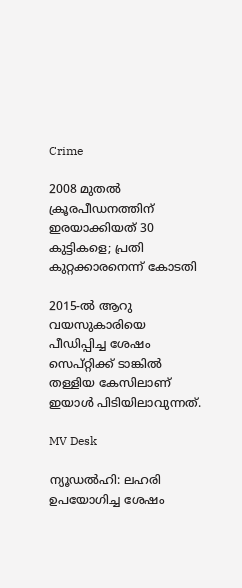Crime

2008 മുതൽ ക്രൂരപീഡനത്തിന് ഇരയാക്കിയത് 30 കുട്ടികളെ; പ്രതി കുറ്റക്കാരനെന്ന് കോടതി

2015-ൽ ആറു വയസുകാരിയെ പീഡിപ്പിച്ച ശേഷം സെപ്റ്റിക്ക് ടാങ്കിൽ തള്ളിയ കേസിലാണ് ഇയാൾ പിടിയിലാവുന്നത്.

MV Desk

ന്യൂഡൽഹി: ലഹരി ഉപയോഗിച്ച ശേഷം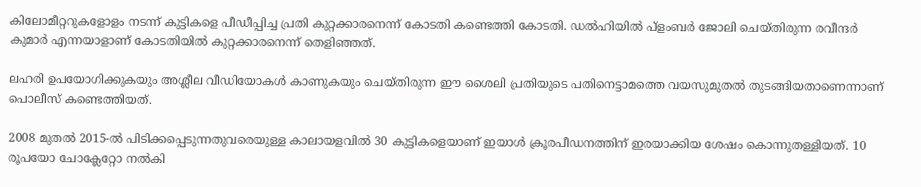കിലോമീറ്ററുകളോളം നടന്ന് കുട്ടികളെ പീഡീപ്പിച്ച പ്രതി കുറ്റക്കാരനെന്ന് കോടതി കണ്ടെത്തി കോടതി. ഡൽഹിയിൽ പ്ളംബർ ജോലി ചെയ്തിരുന്ന രവീന്ദർ കുമാർ എന്നയാളാണ് കോടതിയിൽ കുറ്റക്കാരനെന്ന് തെളിഞ്ഞത്.

ലഹരി ഉപയോഗിക്കുകയും അശ്ലീല വീഡിയോകൾ കാണുകയും ചെയ്തിരുന്ന ഈ ശൈലി പ്രതിയുടെ പതിനെട്ടാമത്തെ വയസുമുതൽ തുടങ്ങിയതാണെന്നാണ് പൊലീസ് കണ്ടെത്തിയത്.

2008 മുതൽ 2015-ൽ പിടിക്കപ്പെടുന്നതുവരെയുള്ള കാലായളവിൽ 30 കുട്ടികളെയാണ് ഇയാൾ ക്രൂരപീഡനത്തിന് ഇരയാക്കിയ ശേഷം കൊന്നുതള്ളിയത്. 10 രൂപയോ ചോക്ലേറ്റോ നൽകി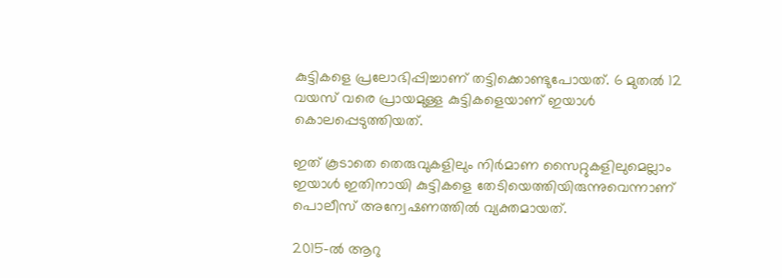കുട്ടികളെ പ്രലോഭിപ്പിച്ചാണ് തട്ടിക്കൊണ്ടുപോയത്. 6 മുതൽ 12 വയസ് വരെ പ്രായമുള്ള കുട്ടികളെയാണ് ഇയാൾ കൊലപ്പെടുത്തിയത്.

ഇത് കൂടാതെ തെരുവുകളിലും നിർമാണ സൈറ്റുകളിലുമെല്ലാം ഇയാൾ ഇതിനായി കുട്ടികളെ തേടിയെത്തിയിരുന്നുവെന്നാണ് പൊലീസ് അന്വേഷണത്തിൽ വ്യക്തമായത്.

2015-ൽ ആറു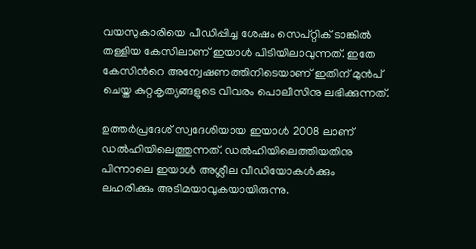വയസുകാരിയെ പീഡിപ്പിച്ച ശേഷം സെപ്റ്റിക് ടാങ്കിൽ തള്ളിയ കേസിലാണ് ഇയാൾ പിടിയിലാവുന്നത്. ഇതേ കേസിന്‍റെ അന്വേഷണത്തിനിടെയാണ് ഇതിന് മുന്‍പ് ചെയ്ത കുറ്റകൃത്യങ്ങളുടെ വിവരം പൊലീസിനു ലഭിക്കുന്നത്.

ഉത്തർപ്രദേശ് സ്വദേശിയായ ഇയാൾ 2008 ലാണ് ഡൽഹിയിലെത്തുന്നത്. ഡൽഹിയിലെത്തിയതിനു പിന്നാലെ ഇയാൾ അശ്ലീല വീഡിയോകൾക്കും ലഹരിക്കും അടിമയാവുകയായിരുന്നു.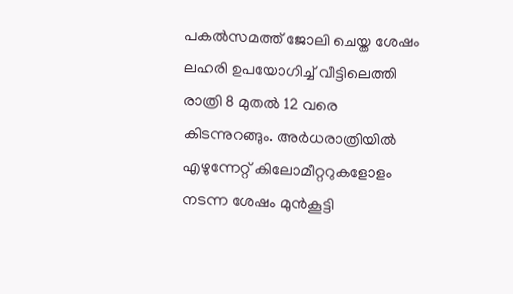പകൽസമത്ത് ജോലി ചെയ്ത ശേഷം ലഹരി ഉപയോഗിച്ച് വീട്ടിലെത്തി രാത്രി 8 മുതൽ 12 വരെ കിടന്നുറങ്ങും. അർധരാത്രിയിൽ എഴുന്നേറ്റ് കിലോമീറ്ററുകളോളം നടന്ന ശേഷം മുന്‍കൂട്ടി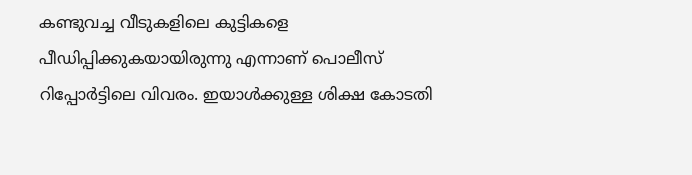കണ്ടുവച്ച വീടുകളിലെ കുട്ടികളെ പീഡിപ്പിക്കുകയായിരുന്നു എന്നാണ് പൊലീസ് റിപ്പോർട്ടിലെ വിവരം. ഇയാൾക്കുള്ള ശിക്ഷ കോടതി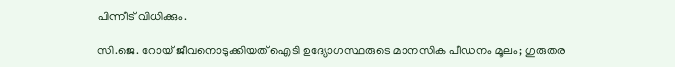പിന്നീട് വിധിക്കും.

സി.ജെ. റോയ് ജീവനൊടുക്കിയത് ഐടി ഉദ‍്യോഗസ്ഥരുടെ മാനസിക പീഡനം മൂലം; ഗുരുതര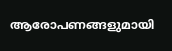ആരോപണങ്ങളുമായി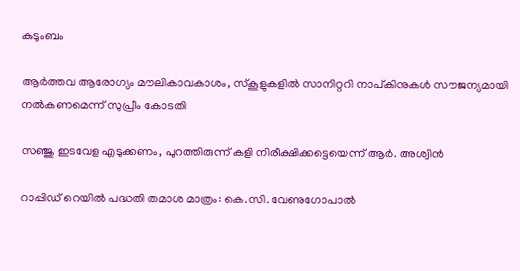കുടുംബം

ആർത്തവ ആരോഗ‍്യം മൗലികാവകാശം, സ്കൂളുകളിൽ സാനിറ്ററി നാപ്കിനുകൾ സൗജന്യമായി നൽകണമെന്ന് സുപ്രീം കോടതി

സഞ്ജു ഇടവേള എടുക്കണം, പുറത്തിരുന്ന് കളി നിരീക്ഷിക്കട്ടെയെന്ന് ആർ. അശ്വിൻ

റാപ്പിഡ് റെയിൽ പദ്ധതി തമാശ മാത്രം: കെ.സി. വേണുഗോപാല്‍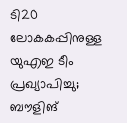ടി20 ലോകകപ്പിനുള്ള യുഎഇ ടീം പ്രഖ‍്യാപിച്ചു; ബൗളിങ്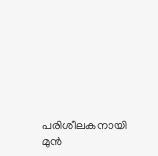പരിശീലകനായി മുൻ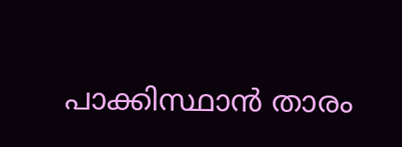പാക്കിസ്ഥാൻ താരം